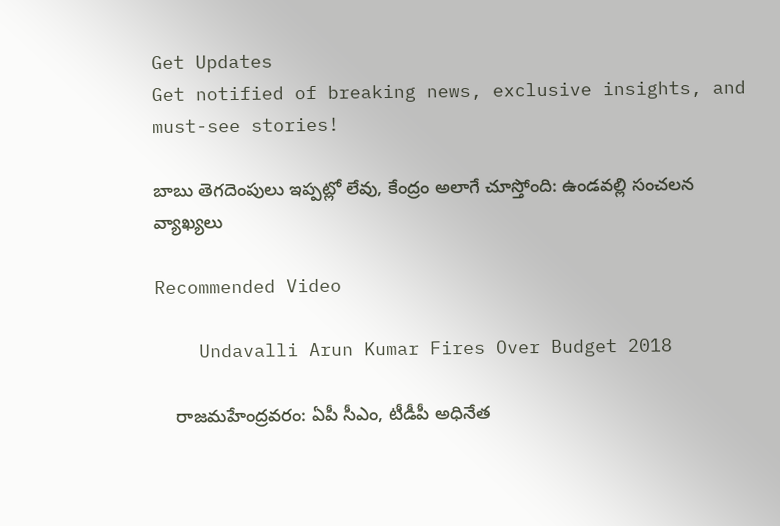Get Updates
Get notified of breaking news, exclusive insights, and must-see stories!

బాబు తెగదెంపులు ఇప్పట్లో లేవు, కేంద్రం అలాగే చూస్తోంది: ఉండవల్లి సంచలన వ్యాఖ్యలు

Recommended Video

    Undavalli Arun Kumar Fires Over Budget 2018

    రాజమహేంద్రవరం: ఏపీ సీఎం, టీడీపీ అధినేత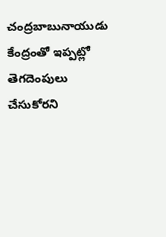చంద్రబాబునాయుడు కేంద్రంతో ఇప్పట్లో తెగదెంపులు చేసుకోరని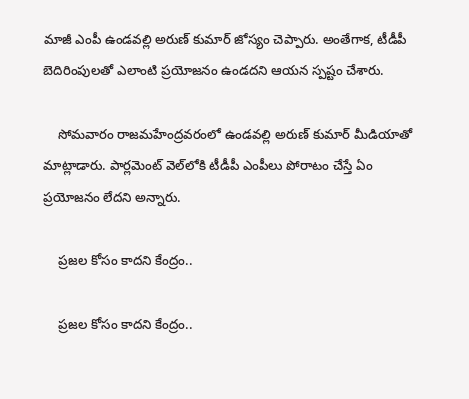మాజీ ఎంపీ ఉండవల్లి అరుణ్ కుమార్ జోస్యం చెప్పారు. అంతేగాక, టీడీపీ బెదిరింపులతో ఎలాంటి ప్రయోజనం ఉండదని ఆయన స్పష్టం చేశారు.

    సోమవారం రాజమహేంద్రవరంలో ఉండవల్లి అరుణ్ కుమార్ మీడియాతో మాట్లాడారు. పార్లమెంట్ వెల్‌లోకి టీడీపీ ఎంపీలు పోరాటం చేస్తే ఏం ప్రయోజనం లేదని అన్నారు.

    ప్రజల కోసం కాదని కేంద్రం..

    ప్రజల కోసం కాదని కేంద్రం..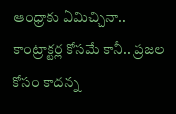ఆంధ్రాకు ఏమిచ్చినా.. కాంట్రాక్టర్ల కోసమే కానీ.. ప్రజల కోసం కాదన్న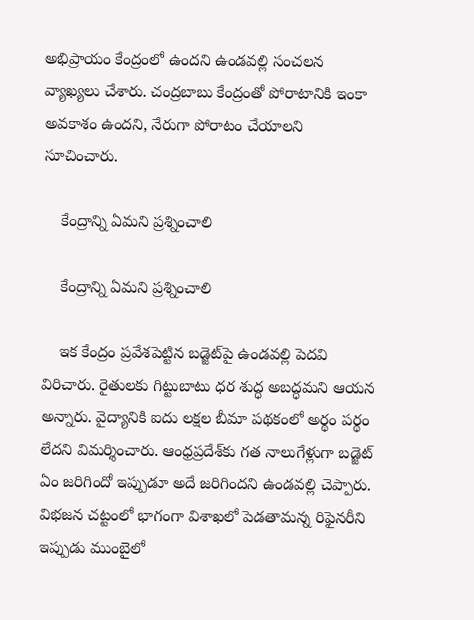అభిప్రాయం కేంద్రంలో ఉందని ఉండవల్లి సంచలన వ్యాఖ్యలు చేశారు. చంద్రబాబు కేంద్రంతో పోరాటానికి ఇంకా అవకాశం ఉందని, నేరుగా పోరాటం చేయాలని సూచించారు.

    కేంద్రాన్ని ఏమని ప్రశ్నించాలి

    కేంద్రాన్ని ఏమని ప్రశ్నించాలి

    ఇక కేంద్రం ప్రవేశపెట్టిన బడ్జెట్‌పై ఉండవల్లి పెదవి విరిచారు. రైతులకు గిట్టుబాటు ధర శుద్ధ అబద్ధమని ఆయన అన్నారు. వైద్యానికి ఐదు లక్షల బీమా పథకంలో అర్థం పర్థం లేదని విమర్శించారు. ఆంధ్రప్రదేశ్‌కు గత నాలుగేళ్లుగా బడ్జెట్ ఏం జరిగిందో ఇప్పుడూ అదే జరిగిందని ఉండవల్లి చెప్పారు. విభజన చట్టంలో భాగంగా విశాఖలో పెడతామన్న రిఫైనరీని ఇప్పుడు ముంబైలో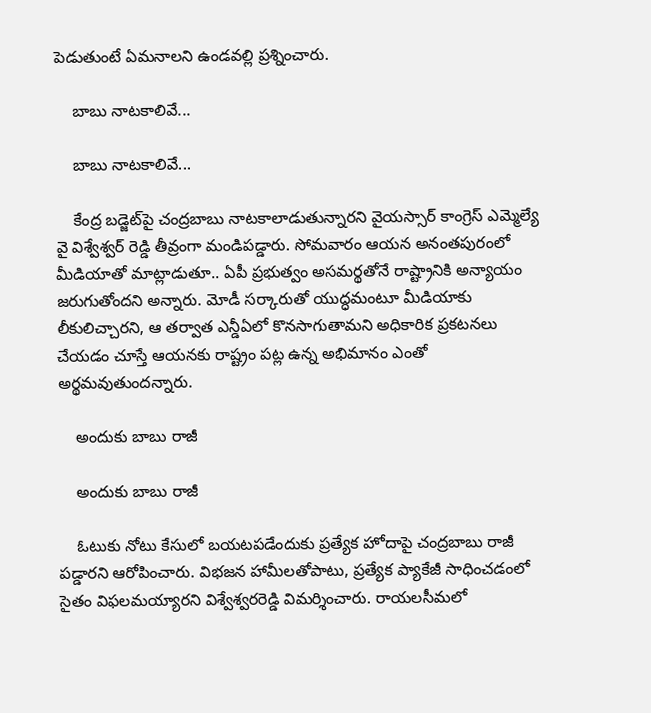పెడుతుంటే ఏమనాలని ఉండవల్లి ప్రశ్నించారు.

    బాబు నాటకాలివే...

    బాబు నాటకాలివే...

    కేంద్ర బడ్జెట్‌పై చంద్రబాబు నాటకాలాడుతున్నారని వైయస్సార్ కాంగ్రెస్ ఎమ్మెల్యే వై విశ్వేశ్వర్ రెడ్డి తీవ్రంగా మండిపడ్డారు. సోమవారం ఆయన అనంతపురంలో మీడియాతో మాట్లాడుతూ.. ఏపీ ప్రభుత్వం అసమర్థతోనే రాష్ట్రానికి అన్యాయం జరుగుతోందని అన్నారు. మోడీ సర్కారుతో యుద్ధమంటూ మీడియాకు లీకులిచ్చారని, ఆ తర్వాత ఎన్డీఏలో కొనసాగుతామని అధికారిక ప్రకటనలు చేయడం చూస్తే ఆయనకు రాష్ట్రం పట్ల ఉన్న అభిమానం ఎంతో అర్థమవుతుందన్నారు.

    అందుకు బాబు రాజీ

    అందుకు బాబు రాజీ

    ఓటుకు నోటు కేసులో బయటపడేందుకు ప్రత్యేక హోదాపై చంద్రబాబు రాజీ పడ్డారని ఆరోపించారు. విభజన హామీలతోపాటు, ప్రత్యేక ప్యాకేజీ సాధించడంలో సైతం విఫలమయ్యారని విశ్వేశ్వరరెడ్డి విమర్శించారు. రాయలసీమలో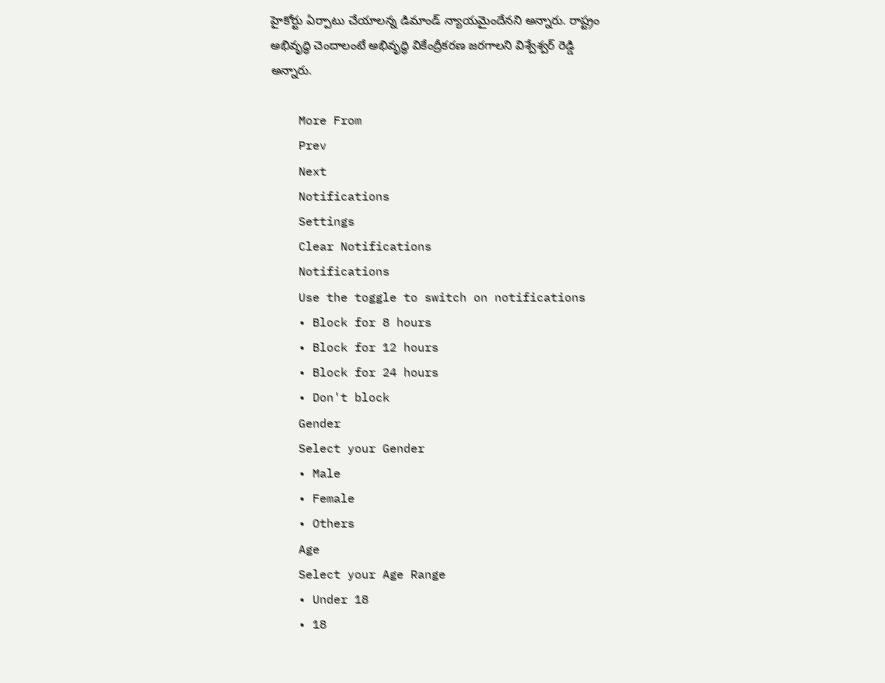హైకోర్టు ఏర్పాటు చేయాలన్న డిమాండ్ న్యాయమైందేనని అన్నారు. రాష్ట్రం అభివృద్ధి చెందాలంటే అభివృద్ధి వికేంద్రీకరణ జరగాలని విశ్వేశ్వర్ రెడ్డి అన్నారు.

    More From
    Prev
    Next
    Notifications
    Settings
    Clear Notifications
    Notifications
    Use the toggle to switch on notifications
    • Block for 8 hours
    • Block for 12 hours
    • Block for 24 hours
    • Don't block
    Gender
    Select your Gender
    • Male
    • Female
    • Others
    Age
    Select your Age Range
    • Under 18
    • 18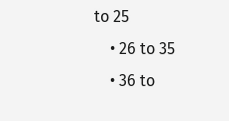to 25
    • 26 to 35
    • 36 to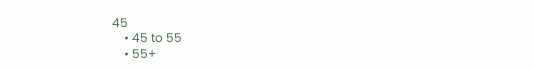45
    • 45 to 55
    • 55+